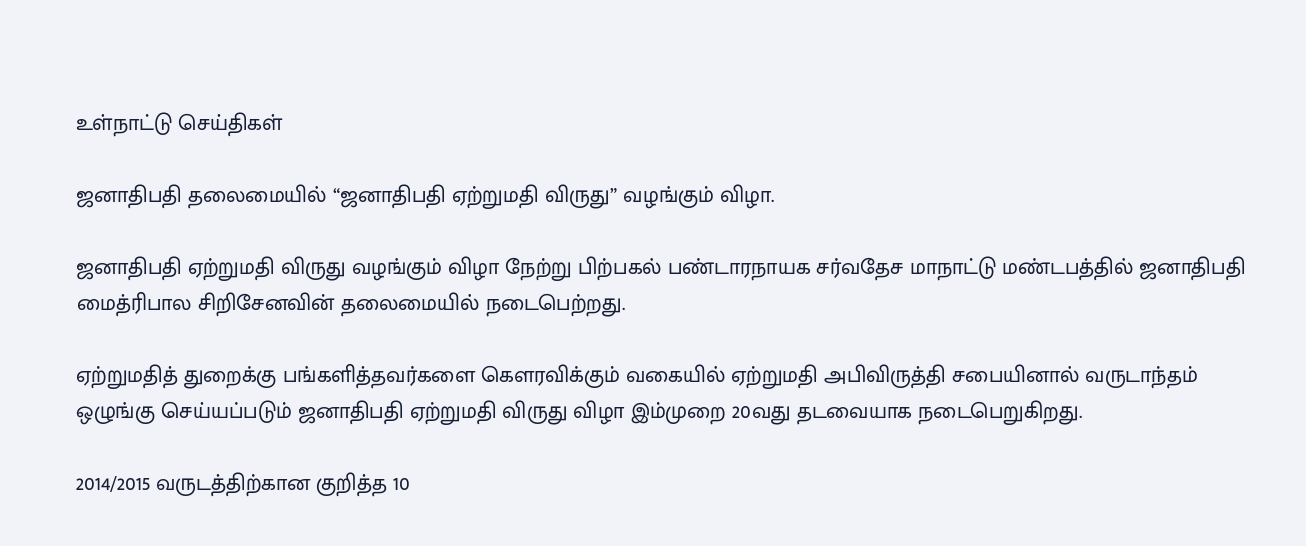உள்நாட்டு செய்திகள்

ஜனாதிபதி தலைமையில் “ஜனாதிபதி ஏற்றுமதி விருது” வழங்கும் விழா.

ஜனாதிபதி ஏற்றுமதி விருது வழங்கும் விழா நேற்று பிற்பகல் பண்டாரநாயக சர்வதேச மாநாட்டு மண்டபத்தில் ஜனாதிபதி மைத்ரிபால சிறிசேனவின் தலைமையில் நடைபெற்றது.

ஏற்றுமதித் துறைக்கு பங்களித்தவர்களை கௌரவிக்கும் வகையில் ஏற்றுமதி அபிவிருத்தி சபையினால் வருடாந்தம் ஒழுங்கு செய்யப்படும் ஜனாதிபதி ஏற்றுமதி விருது விழா இம்முறை 20வது தடவையாக நடைபெறுகிறது.

2014/2015 வருடத்திற்கான குறித்த 10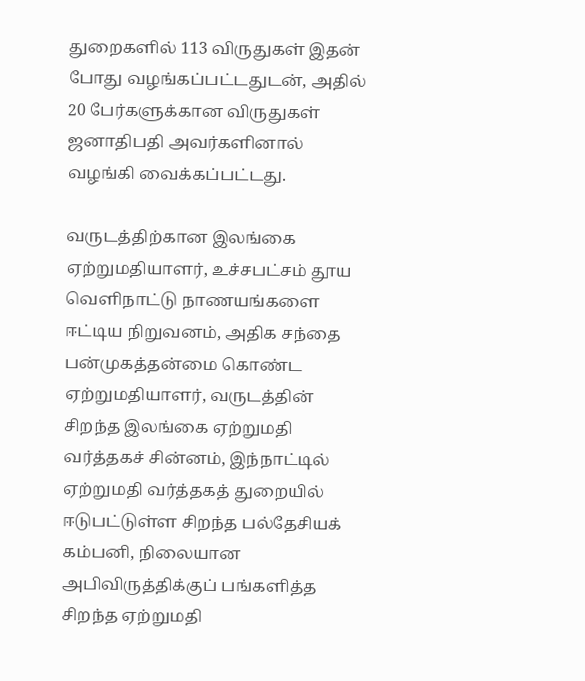துறைகளில் 113 விருதுகள் இதன் போது வழங்கப்பட்டதுடன், அதில் 20 பேர்களுக்கான விருதுகள் ஜனாதிபதி அவர்களினால் வழங்கி வைக்கப்பட்டது.

வருடத்திற்கான இலங்கை ஏற்றுமதியாளர், உச்சபட்சம் தூய வெளிநாட்டு நாணயங்களை ஈட்டிய நிறுவனம், அதிக சந்தை பன்முகத்தன்மை கொண்ட  ஏற்றுமதியாளர், வருடத்தின் சிறந்த இலங்கை ஏற்றுமதி வர்த்தகச் சின்னம், இந்நாட்டில் ஏற்றுமதி வர்த்தகத் துறையில் ஈடுபட்டுள்ள சிறந்த பல்தேசியக் கம்பனி, நிலையான அபிவிருத்திக்குப் பங்களித்த சிறந்த ஏற்றுமதி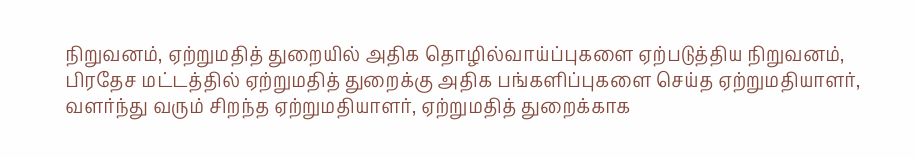நிறுவனம், ஏற்றுமதித் துறையில் அதிக தொழில்வாய்ப்புகளை ஏற்படுத்திய நிறுவனம், பிரதேச மட்டத்தில் ஏற்றுமதித் துறைக்கு அதிக பங்களிப்புகளை செய்த ஏற்றுமதியாளர், வளர்ந்து வரும் சிறந்த ஏற்றுமதியாளர், ஏற்றுமதித் துறைக்காக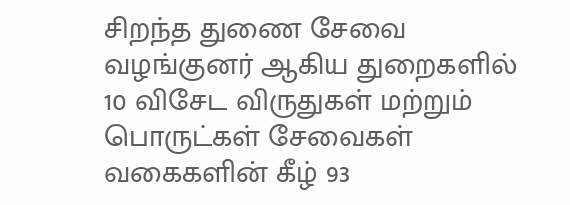சிறந்த துணை சேவை வழங்குனர் ஆகிய துறைகளில் 10 விசேட விருதுகள் மற்றும் பொருட்கள் சேவைகள் வகைகளின் கீழ் 93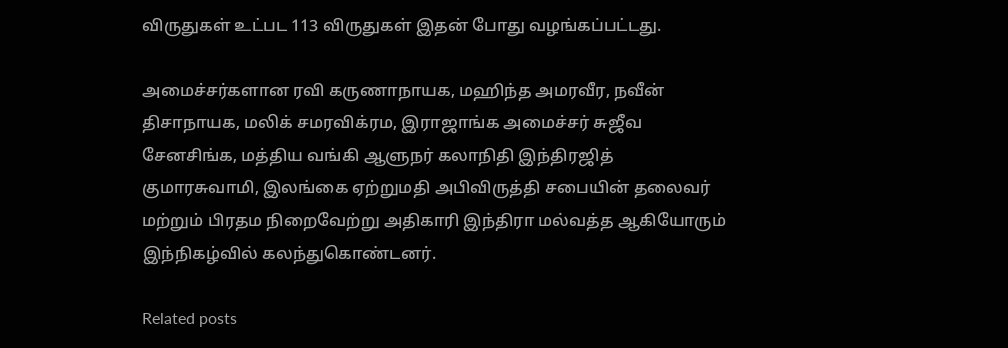விருதுகள் உட்பட 113 விருதுகள் இதன் போது வழங்கப்பட்டது.

அமைச்சர்களான ரவி கருணாநாயக, மஹிந்த அமரவீர, நவீன் திசாநாயக, மலிக் சமரவிக்ரம, இராஜாங்க அமைச்சர் சுஜீவ சேனசிங்க, மத்திய வங்கி ஆளுநர் கலாநிதி இந்திரஜித் குமாரசுவாமி, இலங்கை ஏற்றுமதி அபிவிருத்தி சபையின் தலைவர் மற்றும் பிரதம நிறைவேற்று அதிகாரி இந்திரா மல்வத்த ஆகியோரும் இந்நிகழ்வில் கலந்துகொண்டனர்.

Related posts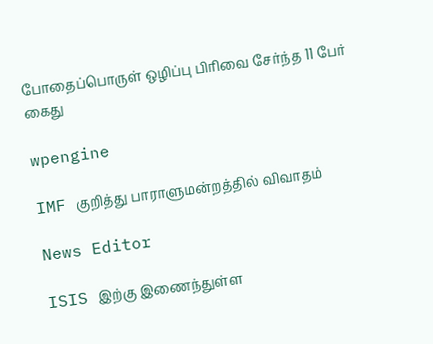போதைப்பொருள் ஒழிப்பு பிரிவை சேர்ந்த 11 பேர் கைது

wpengine

IMF குறித்து பாராளுமன்றத்தில் விவாதம்

News Editor

ISIS இற்கு இணைந்துள்ள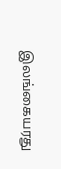இலங்கையரது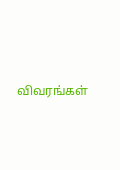விவரங்கள்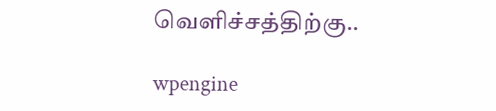வெளிச்சத்திற்கு..

wpengine